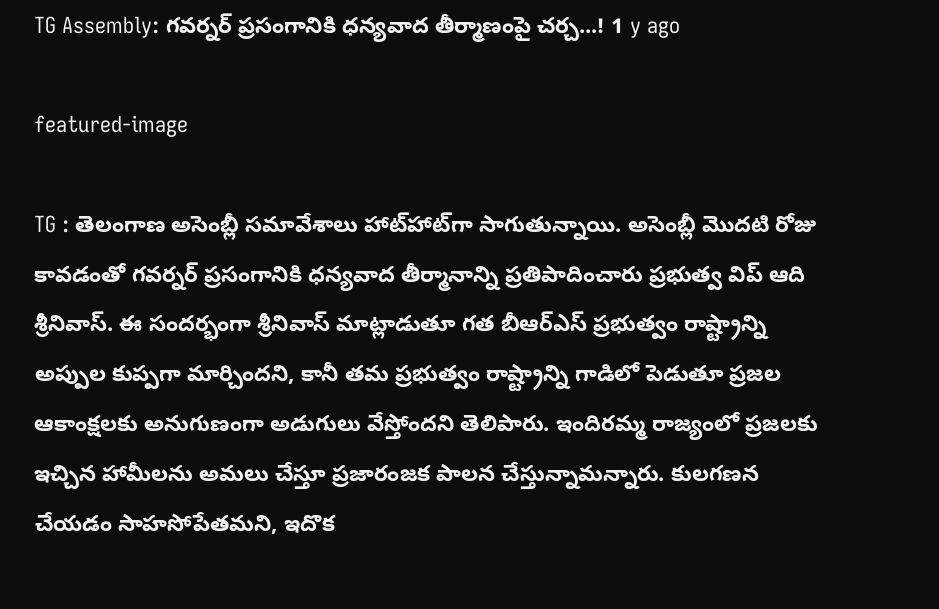TG Assembly: గ‌వ‌ర్న‌ర్ ప్ర‌సంగానికి ధ‌న్య‌వాద తీర్మాణంపై చ‌ర్చ‌...! 1 y ago

featured-image

TG : తెలంగాణ అసెంబ్లీ స‌మావేశాలు హాట్‌హాట్‌గా సాగుతున్నాయి. అసెంబ్లీ మొద‌టి రోజు కావ‌డంతో గ‌వ‌ర్న‌ర్ ప్ర‌సంగానికి ధ‌న్య‌వాద తీర్మానాన్ని ప్ర‌తిపాదించారు ప్ర‌భుత్వ విప్ ఆది శ్రీనివాస్‌. ఈ సంద‌ర్భంగా శ్రీనివాస్‌ మాట్లాడుతూ గ‌త బీఆర్‌ఎస్ ప్ర‌భుత్వం రాష్ట్రాన్ని అప్పుల కుప్ప‌గా మార్చింద‌ని, కానీ త‌మ ప్ర‌భుత్వం రాష్ట్రాన్ని గాడిలో పెడుతూ ప్ర‌జ‌ల ఆకాంక్ష‌ల‌కు అనుగుణంగా అడుగులు వేస్తోంద‌ని తెలిపారు. ఇందిర‌మ్మ రాజ్యంలో ప్ర‌జ‌ల‌కు ఇచ్చిన హామీల‌ను అమ‌లు చేస్తూ ప్ర‌జారంజ‌క పాల‌న చేస్తున్నామ‌న్నారు. కుల‌గ‌ణ‌న చేయ‌డం సాహ‌సోపేత‌మ‌ని, ఇదొక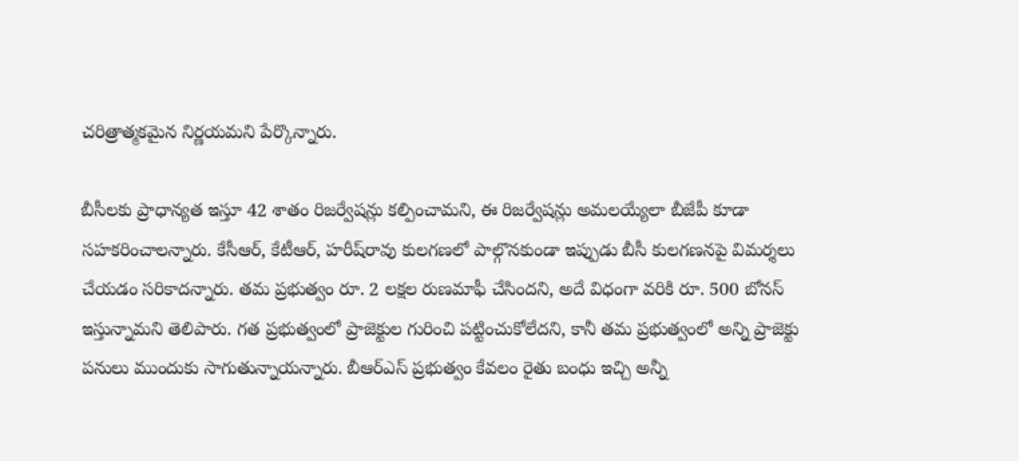చ‌రిత్రాత్మ‌క‌మైన నిర్ణ‌య‌మ‌ని పేర్కొన్నారు.

బీసీల‌కు ప్రాధాన్య‌త ఇస్తూ 42 శాతం రిజ‌ర్వేష‌న్లు క‌ల్పించామ‌ని, ఈ రిజ‌ర్వేష‌న్లు అమ‌ల‌య్యేలా బీజేపీ కూడా స‌హ‌క‌రించాల‌న్నారు. కేసీఆర్‌, కేటీఆర్‌, హ‌రీష్‌రావు కుల‌గ‌ణ‌లో పాల్గొన‌కుండా ఇప్పుడు బీసీ కుల‌గ‌ణ‌న‌పై విమ‌ర్శ‌లు చేయ‌డం స‌రికాద‌న్నారు. త‌మ ప్ర‌భుత్వం రూ. 2 ల‌క్ష‌ల రుణ‌మాఫీ చేసింద‌ని, అదే విధంగా వ‌రికి రూ. 500 బోన‌స్ ఇస్తున్నామ‌ని తెలిపారు. గ‌త ప్ర‌భుత్వంలో ప్రాజెక్టుల గురించి ప‌ట్టించుకోలేద‌ని, కానీ త‌మ‌ ప్ర‌భుత్వంలో అన్ని ప్రాజెక్టు ప‌నులు ముందుకు సాగుతున్నాయ‌న్నారు. బీఆర్ఎస్ ప్ర‌భుత్వం కేవ‌లం రైతు బంధు ఇచ్చి అన్నీ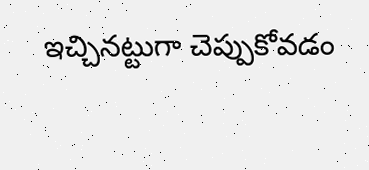ఇచ్చిన‌ట్టుగా చెప్పుకోవ‌డం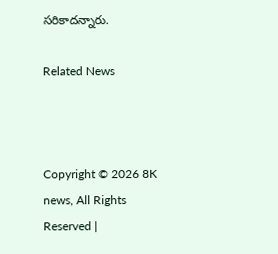స‌రికాద‌న్నారు.

Related News



Copyright © 2026 8K news, All Rights Reserved |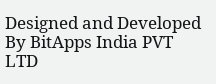Designed and Developed By BitApps India PVT LTD